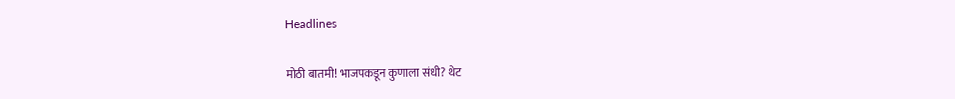Headlines

मोठी बातमी! भाजपकडून कुणाला संधी? थेट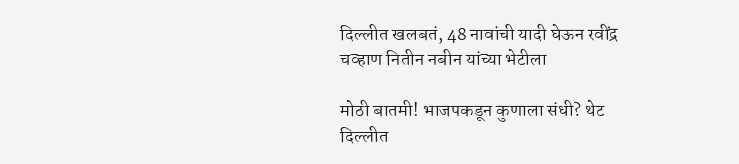दिल्लीत खलबतं, 48 नावांची यादी घेऊन रवींद्र चव्हाण नितीन नबीन यांच्या भेटीला

मोठी बातमी! भाजपकडून कुणाला संधी? थेट दिल्लीत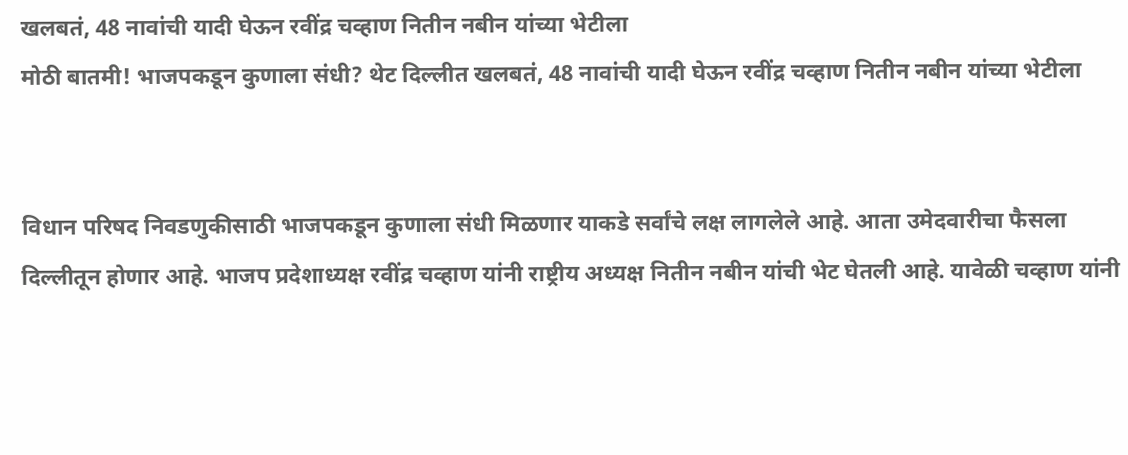खलबतं, 48 नावांची यादी घेऊन रवींद्र चव्हाण नितीन नबीन यांच्या भेटीला
मोठी बातमी! भाजपकडून कुणाला संधी? थेट दिल्लीत खलबतं, 48 नावांची यादी घेऊन रवींद्र चव्हाण नितीन नबीन यांच्या भेटीला


विधान परिषद निवडणुकीसाठी भाजपकडून कुणाला संधी मिळणार याकडे सर्वांचे लक्ष लागलेले आहे. आता उमेदवारीचा फैसला दिल्लीतून होणार आहे. भाजप प्रदेशाध्यक्ष रवींद्र चव्हाण यांनी राष्ट्रीय अध्यक्ष नितीन नबीन यांची भेट घेतली आहे. यावेळी चव्हाण यांनी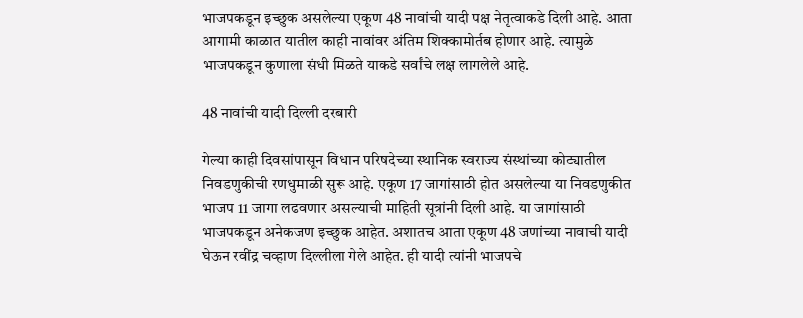भाजपकडून इच्छुक असलेल्या एकूण 48 नावांची यादी पक्ष नेतृत्वाकडे दिली आहे. आता आगामी काळात यातील काही नावांवर अंतिम शिक्कामोर्तब होणार आहे. त्यामुळे भाजपकडून कुणाला संधी मिळते याकडे सर्वांचे लक्ष लागलेले आहे.

48 नावांची यादी दिल्ली दरबारी

गेल्या काही दिवसांपासून विधान परिषदेच्या स्थानिक स्वराज्य संस्थांच्या कोट्यातील निवडणुकीची रणधुमाळी सुरू आहे. एकूण 17 जागांसाठी होत असलेल्या या निवडणुकीत भाजप 11 जागा लढवणार असल्याची माहिती सूत्रांनी दिली आहे. या जागांसाठी भाजपकडून अनेकजण इच्छुक आहेत. अशातच आता एकूण 48 जणांच्या नावाची यादी घेऊन रवींद्र चव्हाण दिल्लीला गेले आहेत. ही यादी त्यांनी भाजपचे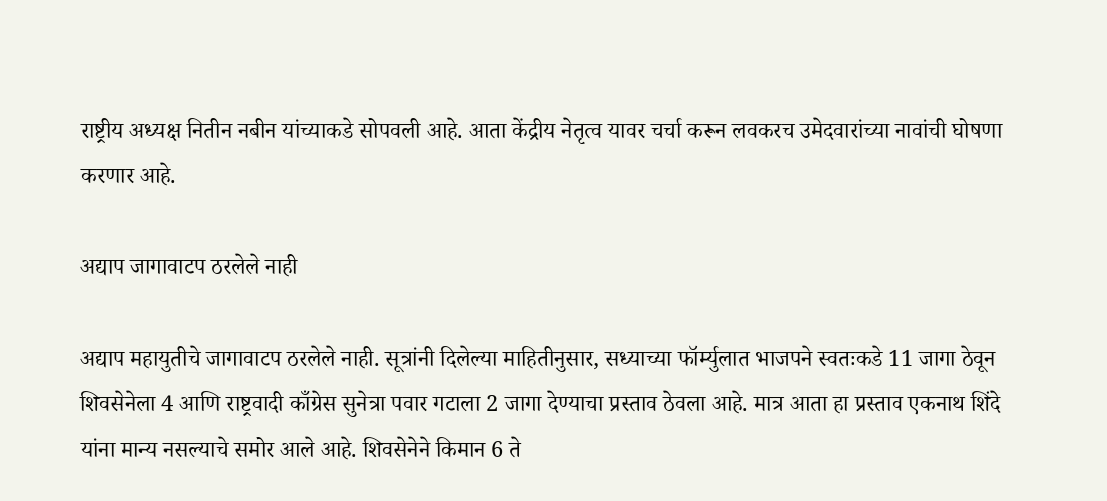राष्ट्रीय अध्यक्ष नितीन नबीन यांच्याकडे सोपवली आहे. आता केंद्रीय नेतृत्व यावर चर्चा करून लवकरच उमेदवारांच्या नावांची घोषणा करणार आहे.

अद्याप जागावाटप ठरलेले नाही

अद्याप महायुतीचे जागावाटप ठरलेले नाही. सूत्रांनी दिलेल्या माहितीनुसार, सध्याच्या फॉर्म्युलात भाजपने स्वतःकडे 11 जागा ठेवून शिवसेनेला 4 आणि राष्ट्रवादी काँग्रेस सुनेत्रा पवार गटाला 2 जागा देण्याचा प्रस्ताव ठेवला आहे. मात्र आता हा प्रस्ताव एकनाथ शिंदे यांना मान्य नसल्याचे समोर आले आहे. शिवसेनेने किमान 6 ते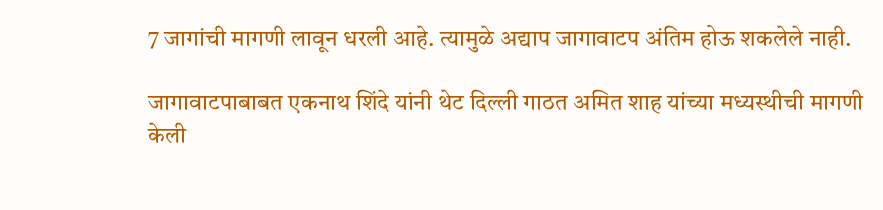7 जागांची मागणी लावून धरली आहे. त्यामुळे अद्याप जागावाटप अंतिम होऊ शकलेले नाही.

जागावाटपाबाबत एकनाथ शिंदे यांनी थेट दिल्ली गाठत अमित शाह यांच्या मध्यस्थीची मागणी केली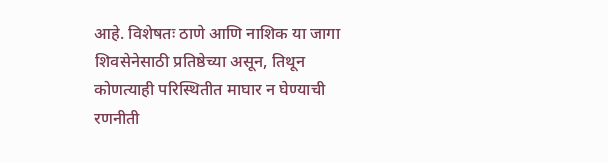आहे. विशेषतः ठाणे आणि नाशिक या जागा शिवसेनेसाठी प्रतिष्ठेच्या असून, तिथून कोणत्याही परिस्थितीत माघार न घेण्याची रणनीती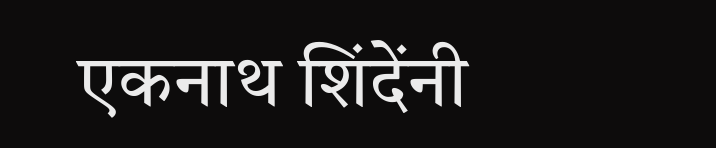एकनाथ शिंदेंनी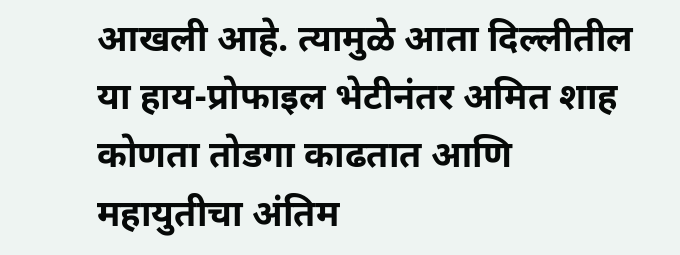आखली आहे. त्यामुळे आता दिल्लीतील या हाय-प्रोफाइल भेटीनंतर अमित शाह कोणता तोडगा काढतात आणि महायुतीचा अंतिम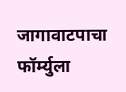जागावाटपाचा फॉर्म्युला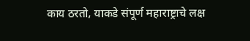काय ठरतो, याकडे संपूर्ण महाराष्ट्राचे लक्ष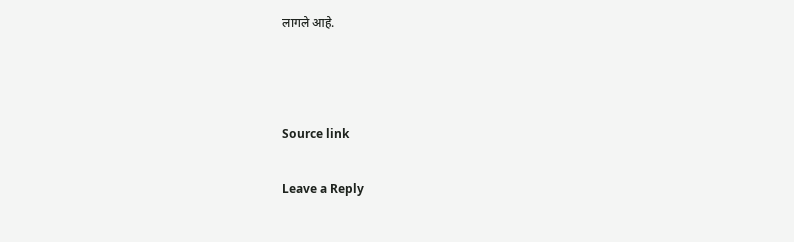लागले आहे.



Source link

Leave a Reply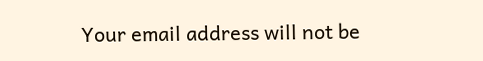Your email address will not be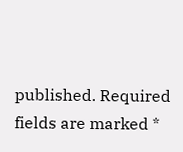published. Required fields are marked *